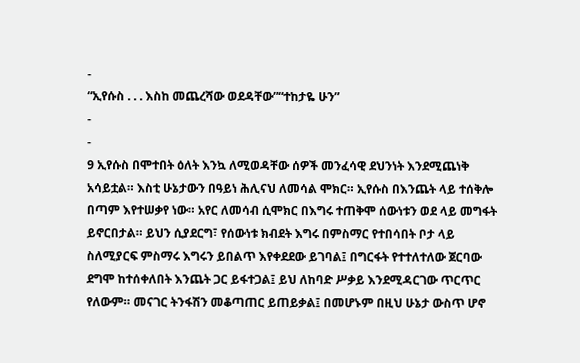-
“ኢየሱስ . . . እስከ መጨረሻው ወደዳቸው”“ተከታዬ ሁን”
-
-
9 ኢየሱስ በሞተበት ዕለት እንኳ ለሚወዳቸው ሰዎች መንፈሳዊ ደህንነት እንደሚጨነቅ አሳይቷል። እስቲ ሁኔታውን በዓይነ ሕሊናህ ለመሳል ሞክር። ኢየሱስ በእንጨት ላይ ተሰቅሎ በጣም እየተሠቃየ ነው። አየር ለመሳብ ሲሞክር በእግሩ ተጠቅሞ ሰውነቱን ወደ ላይ መግፋት ይኖርበታል። ይህን ሲያደርግ፣ የሰውነቱ ክብደት እግሩ በምስማር የተበሳበት ቦታ ላይ ስለሚያርፍ ምስማሩ እግሩን ይበልጥ እየቀደደው ይገባል፤ በግርፋት የተተለተለው ጀርባው ደግሞ ከተሰቀለበት እንጨት ጋር ይፋተጋል፤ ይህ ለከባድ ሥቃይ እንደሚዳርገው ጥርጥር የለውም። መናገር ትንፋሽን መቆጣጠር ይጠይቃል፤ በመሆኑም በዚህ ሁኔታ ውስጥ ሆኖ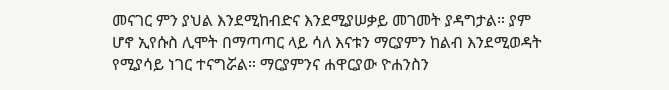መናገር ምን ያህል እንደሚከብድና እንደሚያሠቃይ መገመት ያዳግታል። ያም ሆኖ ኢየሱስ ሊሞት በማጣጣር ላይ ሳለ እናቱን ማርያምን ከልብ እንደሚወዳት የሚያሳይ ነገር ተናግሯል። ማርያምንና ሐዋርያው ዮሐንስን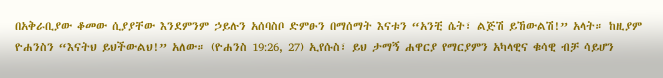በአቅራቢያው ቆመው ሲያያቸው እንደምንም ኃይሉን አሰባስቦ ድምፁን በማሰማት እናቱን “አንቺ ሴት፣ ልጅሽ ይኸውልሽ!” አላት። ከዚያም ዮሐንስን “እናትህ ይህችውልህ!” አለው። (ዮሐንስ 19:26, 27) ኢየሱስ፣ ይህ ታማኝ ሐዋርያ የማርያምን አካላዊና ቁሳዊ ብቻ ሳይሆን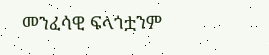መንፈሳዊ ፍላጎቷንም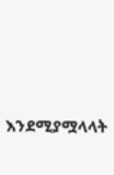እንደሚያሟላላት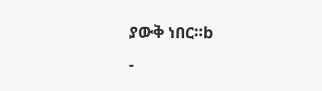ያውቅ ነበር።b
-